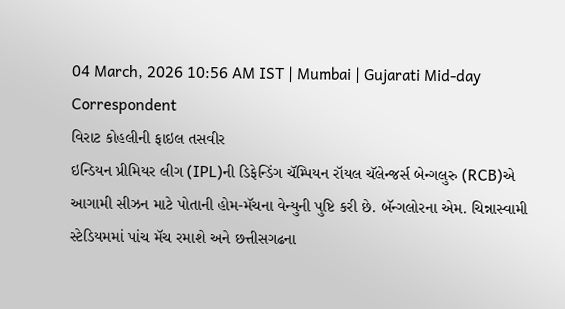04 March, 2026 10:56 AM IST | Mumbai | Gujarati Mid-day Correspondent
વિરાટ કોહલીની ફાઇલ તસવીર
ઇન્ડિયન પ્રીમિયર લીગ (IPL)ની ડિફેન્ડિંગ ચૅમ્પિયન રૉયલ ચૅલેન્જર્સ બેન્ગલુરુ (RCB)એ આગામી સીઝન માટે પોતાની હોમ-મૅચના વેન્યુની પુષ્ટિ કરી છે. બૅન્ગલોરના એમ. ચિન્નાસ્વામી સ્ટેડિયમમાં પાંચ મૅચ રમાશે અને છત્તીસગઢના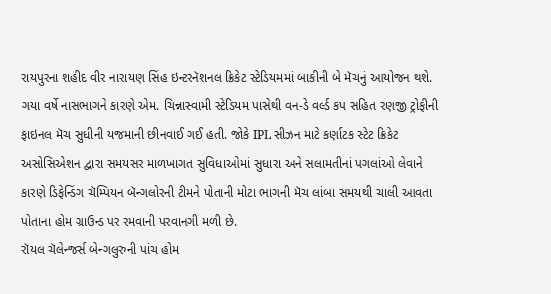રાયપુરના શહીદ વીર નારાયણ સિંહ ઇન્ટરનૅશનલ ક્રિકેટ સ્ટેડિયમમાં બાકીની બે મૅચનું આયોજન થશે.
ગયા વર્ષે નાસભાગને કારણે એમ. ચિન્નાસ્વામી સ્ટેડિયમ પાસેથી વન-ડે વર્લ્ડ કપ સહિત રણજી ટ્રોફીની ફાઇનલ મૅચ સુધીની યજમાની છીનવાઈ ગઈ હતી. જોકે IPL સીઝન માટે કર્ણાટક સ્ટેટ ક્રિકેટ અસોસિએશન દ્વારા સમયસર માળખાગત સુવિધાઓમાં સુધારા અને સલામતીનાં પગલાંઓ લેવાને કારણે ડિફેન્ડિંગ ચૅમ્પિયન બૅન્ગલોરની ટીમને પોતાની મોટા ભાગની મૅચ લાંબા સમયથી ચાલી આવતા પોતાના હોમ ગ્રાઉન્ડ પર રમવાની પરવાનગી મળી છે.
રૉયલ ચૅલેન્જર્સ બેન્ગલુરુની પાંચ હોમ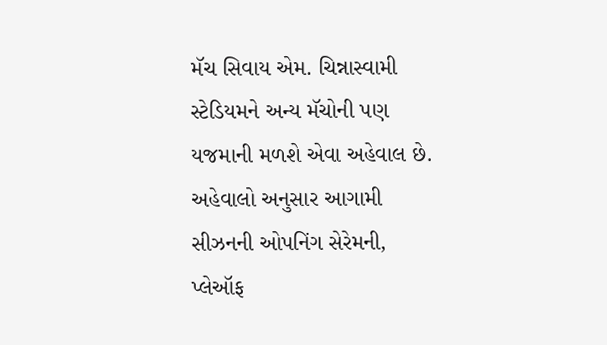મૅચ સિવાય એમ. ચિન્નાસ્વામી સ્ટેડિયમને અન્ય મૅચોની પણ યજમાની મળશે એવા અહેવાલ છે. અહેવાલો અનુસાર આગામી સીઝનની ઓપનિંગ સેરેમની, પ્લેઑફ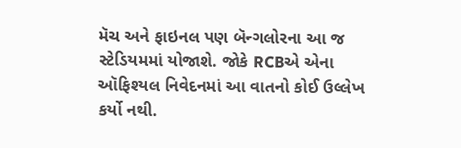મૅચ અને ફાઇનલ પણ બૅન્ગલોરના આ જ સ્ટેડિયમમાં યોજાશે. જોકે RCBએ એના ઑફિશ્યલ નિવેદનમાં આ વાતનો કોઈ ઉલ્લેખ કર્યો નથી.